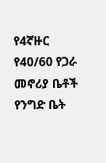የ4ኛዙር የ40/60 የጋራ መኖሪያ ቤቶች የንግድ ቤት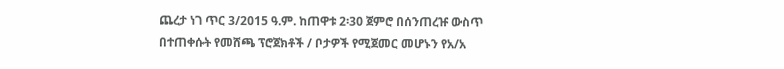ጨረታ ነገ ጥር 3/2015 ዓ.ም. ከጠዋቱ 2፡30 ጀምሮ በሰንጠረዡ ውስጥ በተጠቀሱት የመሸጫ ፕሮጀክቶች / ቦታዎች የሚጀመር መሆኑን የአ/አ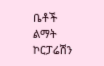ቤቶች ልማት ኮርፓሬሽን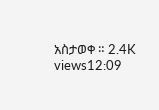አስታወቀ ። 2.4K views12:09